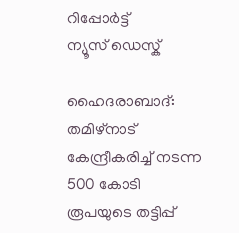റിപ്പോര്‍ട്ട്
ന്യൂസ് ഡെസ്ക്

ഹൈദരാബാദ്: തമിഴ്‌നാട് കേന്ദ്രീകരിച്ച് നടന്ന 500 കോടി രൂപയുടെ തട്ടിപ്പ്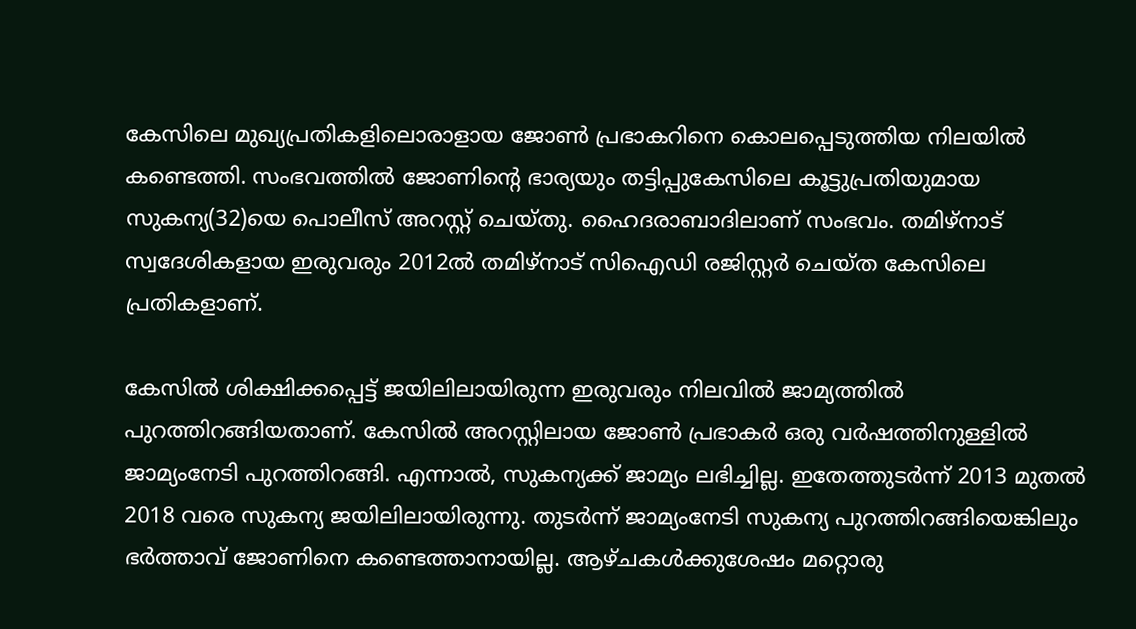കേസിലെ മുഖ്യപ്രതികളിലൊരാളായ ജോണ്‍ പ്രഭാകറിനെ കൊലപ്പെടുത്തിയ നിലയില്‍ കണ്ടെത്തി. സംഭവത്തില്‍ ജോണിന്റെ ഭാര്യയും തട്ടിപ്പുകേസിലെ കൂട്ടുപ്രതിയുമായ സുകന്യ(32)യെ പൊലീസ് അറസ്റ്റ് ചെയ്തു. ഹൈദരാബാദിലാണ് സംഭവം. തമിഴ്നാട് സ്വദേശികളായ ഇരുവരും 2012ല്‍ തമിഴ്‌നാട് സിഐഡി രജിസ്റ്റര്‍ ചെയ്ത കേസിലെ പ്രതികളാണ്.

കേസില്‍ ശിക്ഷിക്കപ്പെട്ട് ജയിലിലായിരുന്ന ഇരുവരും നിലവില്‍ ജാമ്യത്തില്‍ പുറത്തിറങ്ങിയതാണ്. കേസില്‍ അറസ്റ്റിലായ ജോണ്‍ പ്രഭാകര്‍ ഒരു വര്‍ഷത്തിനുള്ളില്‍ ജാമ്യംനേടി പുറത്തിറങ്ങി. എന്നാല്‍, സുകന്യക്ക് ജാമ്യം ലഭിച്ചില്ല. ഇതേത്തുടര്‍ന്ന് 2013 മുതല്‍ 2018 വരെ സുകന്യ ജയിലിലായിരുന്നു. തുടര്‍ന്ന് ജാമ്യംനേടി സുകന്യ പുറത്തിറങ്ങിയെങ്കിലും ഭര്‍ത്താവ് ജോണിനെ കണ്ടെത്താനായില്ല. ആഴ്ചകള്‍ക്കുശേഷം മറ്റൊരു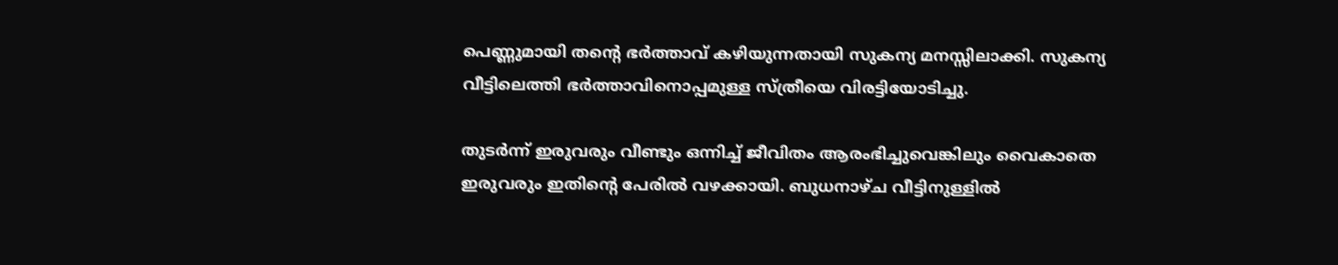പെണ്ണുമായി തന്റെ ഭര്‍ത്താവ് കഴിയുന്നതായി സുകന്യ മനസ്സിലാക്കി. സുകന്യ വീട്ടിലെത്തി ഭര്‍ത്താവിനൊപ്പമുള്ള സ്ത്രീയെ വിരട്ടിയോടിച്ചു.

തുടര്‍ന്ന് ഇരുവരും വീണ്ടും ഒന്നിച്ച് ജീവിതം ആരംഭിച്ചുവെങ്കിലും വൈകാതെ ഇരുവരും ഇതിന്റെ പേരില്‍ വഴക്കായി. ബുധനാഴ്ച വീട്ടിനുള്ളില്‍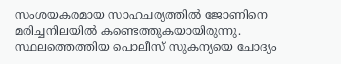സംശയകരമായ സാഹചര്യത്തില്‍ ജോണിനെ മരിച്ചനിലയില്‍ കണ്ടെത്തുകയായിരുന്നു. സ്ഥലത്തെത്തിയ പൊലീസ് സുകന്യയെ ചോദ്യം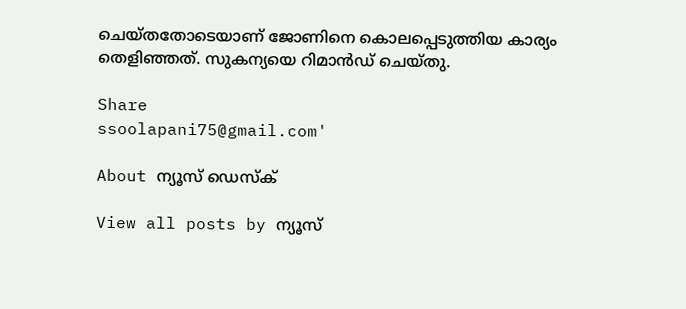ചെയ്തതോടെയാണ് ജോണിനെ കൊലപ്പെടുത്തിയ കാര്യം തെളിഞ്ഞത്. സുകന്യയെ റിമാന്‍ഡ് ചെയ്തു.

Share
ssoolapani75@gmail.com'

About ന്യൂസ് ഡെസ്ക്

View all posts by ന്യൂസ്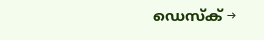ഡെസ്ക് →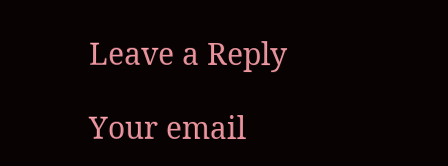Leave a Reply

Your email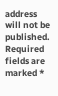address will not be published. Required fields are marked *